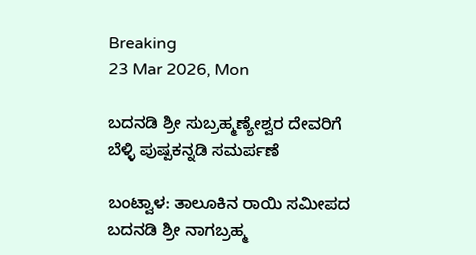Breaking
23 Mar 2026, Mon

ಬದನಡಿ ಶ್ರೀ ಸುಬ್ರಹ್ಮಣ್ಯೇಶ್ವರ ದೇವರಿಗೆ ಬೆಳ್ಳಿ ಪುಷ್ಪಕನ್ನಡಿ ಸಮರ್ಪಣೆ

ಬಂಟ್ವಾಳ: ತಾಲೂಕಿನ ರಾಯಿ ಸಮೀಪದ ಬದನಡಿ ಶ್ರೀ ನಾಗಬ್ರಹ್ಮ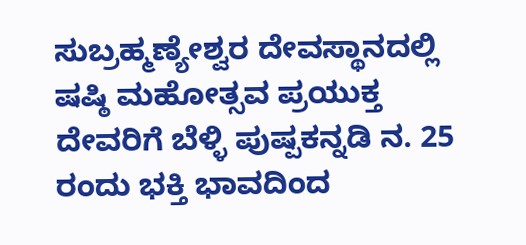ಸುಬ್ರಹ್ಮಣ್ಯೇಶ್ವರ ದೇವಸ್ಥಾನದಲ್ಲಿ ಷಷ್ಠಿ ಮಹೋತ್ಸವ ಪ್ರಯುಕ್ತ ದೇವರಿಗೆ ಬೆಳ್ಳಿ ಪುಷ್ಪಕನ್ನಡಿ ನ. 25 ರಂದು ಭಕ್ತಿ ಭಾವದಿಂದ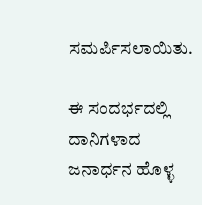ಸಮರ್ಪಿಸಲಾಯಿತು.

ಈ ಸಂದರ್ಭದಲ್ಲಿ ದಾನಿಗಳಾದ ಜನಾರ್ಧನ ಹೊಳ್ಳ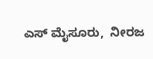ಎಸ್ ಮೈಸೂರು,  ನೀರಜ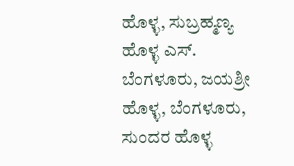ಹೊಳ್ಳ, ಸುಬ್ರಹ್ಮಣ್ಯ ಹೊಳ್ಳ ಎಸ್. ಬೆಂಗಳೂರು, ಜಯಶ್ರೀ ಹೊಳ್ಳ, ಬೆಂಗಳೂರು, ಸುಂದರ ಹೊಳ್ಳ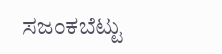ಸಜಂಕಬೆಟ್ಟು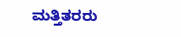ಮತ್ತಿತರರು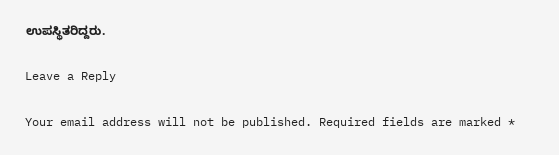ಉಪಸ್ಥಿತರಿದ್ದರು.

Leave a Reply

Your email address will not be published. Required fields are marked *